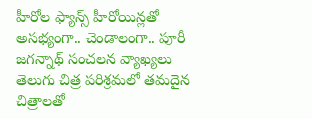హీరోల ఫ్యాన్స్ హీరోయిన్లతో అసభ్యంగా.. చెండాలంగా.. పూరీ జగన్నాథ్ సంచలన వ్యాఖ్యలు
తెలుగు చిత్ర పరిశ్రమలో తమదైన చిత్రాలతో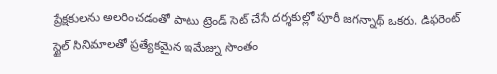ప్రేక్షకులను అలరించడంతో పాటు ట్రెండ్ సెట్ చేసే దర్శకుల్లో పూరీ జగన్నాథ్ ఒకరు. డిఫరెంట్ స్టైల్ సినిమాలతో ప్రత్యేకమైన ఇమేజ్ను సొంతం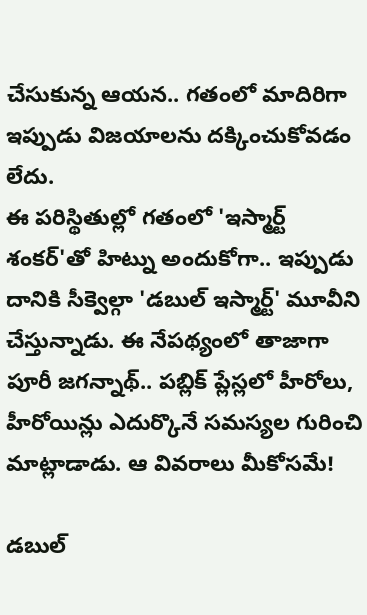చేసుకున్న ఆయన.. గతంలో మాదిరిగా ఇప్పుడు విజయాలను దక్కించుకోవడం లేదు.
ఈ పరిస్థితుల్లో గతంలో 'ఇస్మార్ట్ శంకర్'తో హిట్ను అందుకోగా.. ఇప్పుడు దానికి సీక్వెల్గా 'డబుల్ ఇస్మార్ట్' మూవీని చేస్తున్నాడు. ఈ నేపథ్యంలో తాజాగా పూరీ జగన్నాథ్.. పబ్లిక్ ప్లేస్లలో హీరోలు, హీరోయిన్లు ఎదుర్కొనే సమస్యల గురించి మాట్లాడాడు. ఆ వివరాలు మీకోసమే!

డబుల్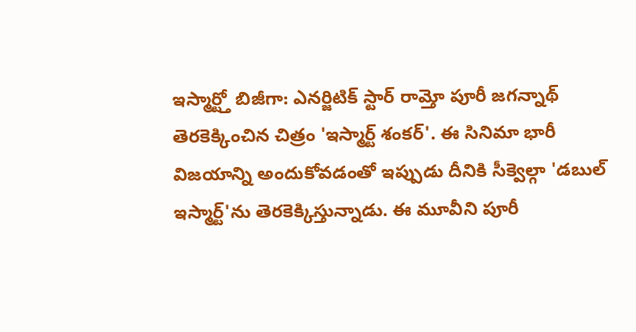ఇస్మార్ట్తో బిజీగా: ఎనర్జిటిక్ స్టార్ రామ్తో పూరీ జగన్నాథ్ తెరకెక్కించిన చిత్రం 'ఇస్మార్ట్ శంకర్'. ఈ సినిమా భారీ విజయాన్ని అందుకోవడంతో ఇప్పుడు దీనికి సీక్వెల్గా 'డబుల్ ఇస్మార్ట్'ను తెరకెక్కిస్తున్నాడు. ఈ మూవీని పూరీ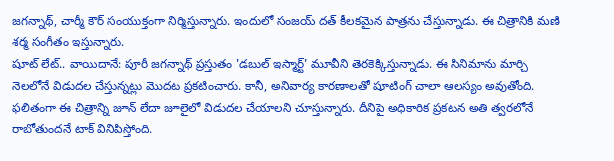జగన్నాథ్, చార్మీ కౌర్ సంయుక్తంగా నిర్మిస్తున్నారు. ఇందులో సంజయ్ దత్ కీలకమైన పాత్రను చేస్తున్నాడు. ఈ చిత్రానికి మణి శర్మ సంగీతం ఇస్తున్నారు.
షూట్ లేట్.. వాయిదానే: పూరీ జగన్నాథ్ ప్రస్తుతం 'డబుల్ ఇస్మార్ట్' మూవీని తెరకెక్కిస్తున్నాడు. ఈ సినిమాను మార్చి నెలలోనే విడుదల చేస్తున్నట్లు మొదట ప్రకటించారు. కానీ, అనివార్య కారణాలతో షూటింగ్ చాలా ఆలస్యం అవుతోంది. ఫలితంగా ఈ చిత్రాన్ని జూన్ లేదా జూలైలో విడుదల చేయాలని చూస్తున్నారు. దీనిపై అధికారిక ప్రకటన అతి త్వరలోనే రాబోతుందనే టాక్ వినిపిస్తోంది.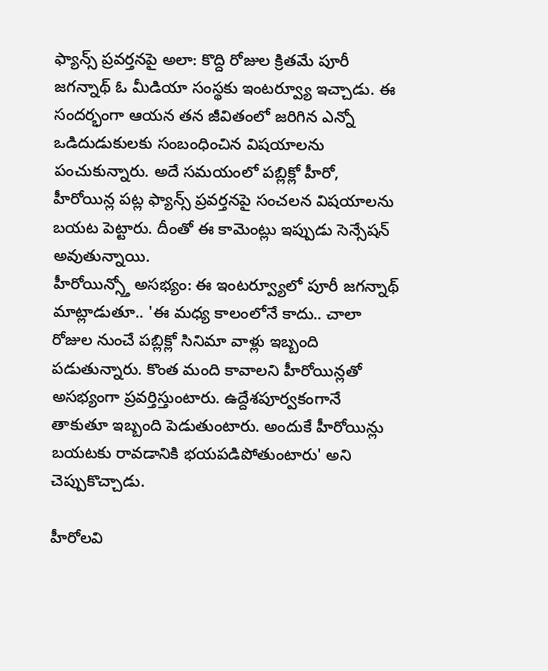ఫ్యాన్స్ ప్రవర్తనపై అలా: కొద్ది రోజుల క్రితమే పూరీ జగన్నాథ్ ఓ మీడియా సంస్థకు ఇంటర్వ్యూ ఇచ్చాడు. ఈ సందర్భంగా ఆయన తన జీవితంలో జరిగిన ఎన్నో ఒడిదుడుకులకు సంబంధించిన విషయాలను పంచుకున్నారు. అదే సమయంలో పబ్లిక్లో హీరో, హీరోయిన్ల పట్ల ఫ్యాన్స్ ప్రవర్తనపై సంచలన విషయాలను బయట పెట్టారు. దీంతో ఈ కామెంట్లు ఇప్పుడు సెన్సేషన్ అవుతున్నాయి.
హీరోయిన్స్తో అసభ్యం: ఈ ఇంటర్వ్యూలో పూరీ జగన్నాథ్ మాట్లాడుతూ.. 'ఈ మధ్య కాలంలోనే కాదు.. చాలా రోజుల నుంచే పబ్లిక్లో సినిమా వాళ్లు ఇబ్బంది పడుతున్నారు. కొంత మంది కావాలని హీరోయిన్లతో అసభ్యంగా ప్రవర్తిస్తుంటారు. ఉద్దేశపూర్వకంగానే తాకుతూ ఇబ్బంది పెడుతుంటారు. అందుకే హీరోయిన్లు బయటకు రావడానికి భయపడిపోతుంటారు' అని చెప్పుకొచ్చాడు.

హీరోలవి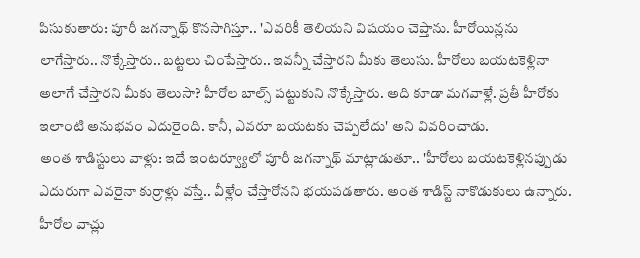పిసుకుతారు: పూరీ జగన్నాథ్ కొనసాగిస్తూ.. 'ఎవరికీ తెలియని విషయం చెప్తాను. హీరోయిన్లను లాగేస్తారు.. నొక్కేస్తారు.. బట్టలు చింపేస్తారు.. ఇవన్నీ చేస్తారని మీకు తెలుసు. హీరోలు బయటకెళ్లినా అలాగే చేస్తారని మీకు తెలుసా? హీరోల బాల్స్ పట్టుకుని నొక్కేస్తారు. అది కూడా మగవాళ్లే. ప్రతీ హీరోకు ఇలాంటి అనుభవం ఎదురైంది. కానీ, ఎవరూ బయటకు చెప్పలేదు' అని వివరించాడు.
అంత శాడిస్టులు వాళ్లు: ఇదే ఇంటర్వ్యూలో పూరీ జగన్నాథ్ మాట్లాడుతూ.. 'హీరోలు బయటకెళ్లినప్పుడు ఎదురుగా ఎవరైనా కుర్రాళ్లు వస్తే.. వీళ్లేం చేస్తారోనని భయపడతారు. అంత శాడిస్ట్ నాకొడుకులు ఉన్నారు. హీరోల వాచ్లు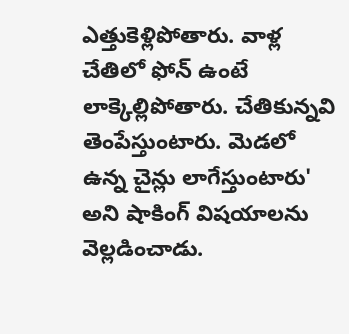ఎత్తుకెళ్లిపోతారు. వాళ్ల చేతిలో ఫోన్ ఉంటే లాక్కెల్లిపోతారు. చేతికున్నవి తెంపేస్తుంటారు. మెడలో ఉన్న చైన్లు లాగేస్తుంటారు' అని షాకింగ్ విషయాలను వెల్లడించాడు.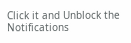Click it and Unblock the Notifications